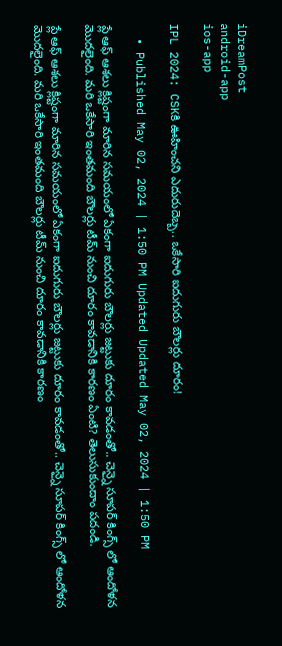iDreamPost
android-app
ios-app

IPL 2024: CSKకి ఊహించని ఎదురుదెబ్బ.. ఒకేసారి ఐదుగురు బౌలర్లు దూరం!

  • Published May 02, 2024 | 1:50 PM Updated Updated May 02, 2024 | 1:50 PM

ప్లే ఆఫ్ ఆశలు క్లిష్టంగా మారిన సమయంలో ఏకంగా ఐదుగురు బౌలర్లు జట్టుకు దూరం కావడంతో.. చెన్నై సూపర్ కింగ్స్ లో ఆందోళన మెుదలైంది. మరి ఒకేసారి ఇంతమంది బౌలర్లు టీమ్ నుంచి దూరం కావడానికి కారణం ఏంటి? తెలుసుకుందాం పదండి.

ప్లే ఆఫ్ ఆశలు క్లిష్టంగా మారిన సమయంలో ఏకంగా ఐదుగురు బౌలర్లు జట్టుకు దూరం కావడంతో.. చెన్నై సూపర్ కింగ్స్ లో ఆందోళన మెుదలైంది. మరి ఒకేసారి ఇంతమంది బౌలర్లు టీమ్ నుంచి దూరం కావడానికి కారణం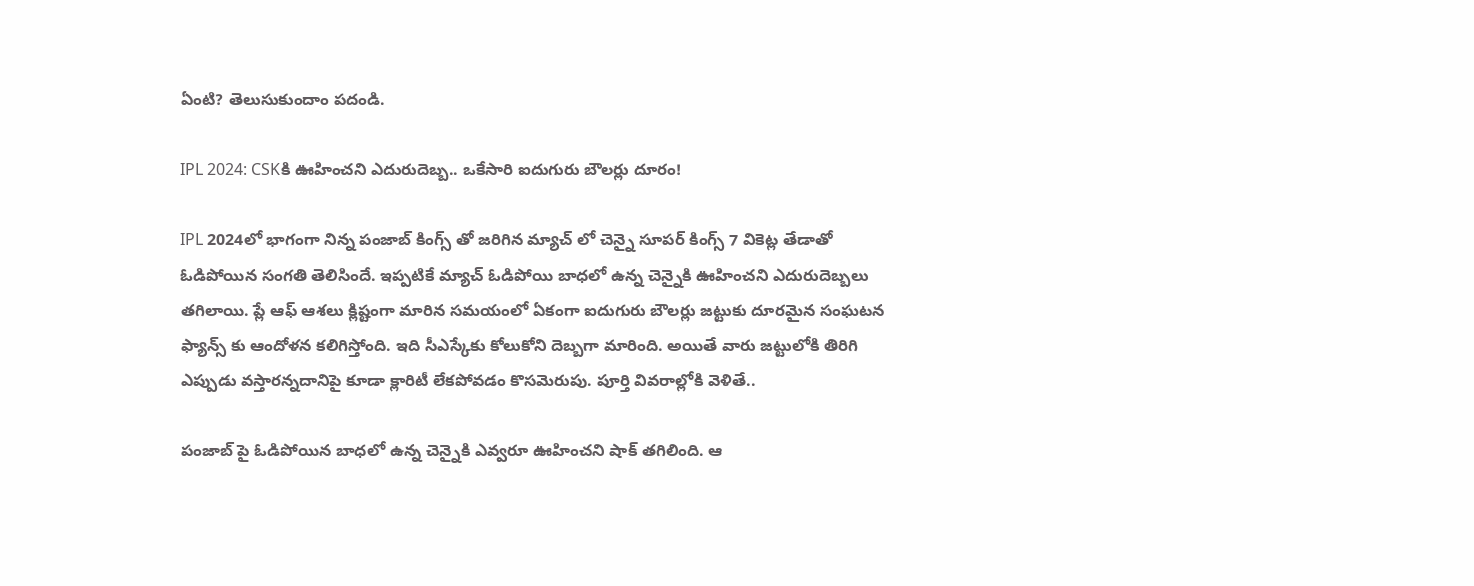ఏంటి? తెలుసుకుందాం పదండి.

IPL 2024: CSKకి ఊహించని ఎదురుదెబ్బ.. ఒకేసారి ఐదుగురు బౌలర్లు దూరం!

IPL 2024లో భాగంగా నిన్న పంజాబ్ కింగ్స్ తో జరిగిన మ్యాచ్ లో చెన్నై సూపర్ కింగ్స్ 7 వికెట్ల తేడాతో ఓడిపోయిన సంగతి తెలిసిందే. ఇప్పటికే మ్యాచ్ ఓడిపోయి బాధలో ఉన్న చెన్నైకి ఊహించని ఎదురుదెబ్బలు తగిలాయి. ప్లే ఆఫ్ ఆశలు క్లిష్టంగా మారిన సమయంలో ఏకంగా ఐదుగురు బౌలర్లు జట్టుకు దూరమైన సంఘటన ఫ్యాన్స్ కు ఆందోళన కలిగిస్తోంది. ఇది సీఎస్కేకు కోలుకోని దెబ్బగా మారింది. అయితే వారు జట్టులోకి తిరిగి ఎప్పుడు వస్తారన్నదానిపై కూడా క్లారిటీ లేకపోవడం కొసమెరుపు. పూర్తి వివరాల్లోకి వెళితే..

పంజాబ్ పై ఓడిపోయిన బాధలో ఉన్న చెన్నైకి ఎవ్వరూ ఊహించని షాక్ తగిలింది. ఆ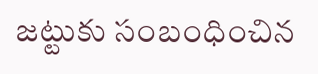జట్టుకు సంబంధించిన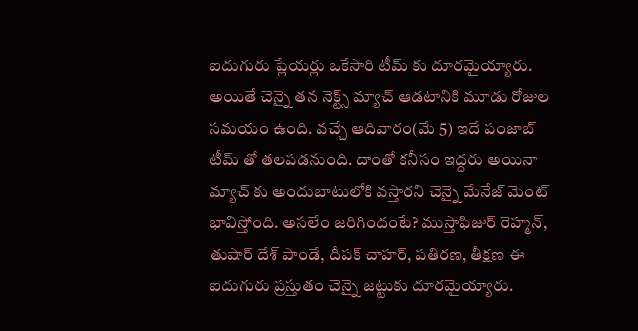ఐదుగురు ప్లేయర్లు ఒకేసారి టీమ్ కు దూరమైయ్యారు. అయితే చెన్నై తన నెక్ట్స్ మ్యాచ్ ఆడటానికి మూడు రోజుల సమయం ఉంది. వచ్చే ఆదివారం(మే 5) ఇదే పంజాబ్ టీమ్ తో తలపడనుంది. దాంతో కనీసం ఇద్దరు అయినా మ్యాచ్ కు అందుబాటులోకి వస్తారని చెన్నై మేనేజ్ మెంట్ భావిస్తోంది. అసలేం జరిగిందంటే? ముస్తాఫిజుర్ రెహ్మన్, తుషార్ దేశ్ పాండే, దీపక్ చాహర్, పతిరణ, తీక్షణ ఈ ఐదుగురు ప్రస్తుతం చెన్నై జట్టుకు దూరమైయ్యారు.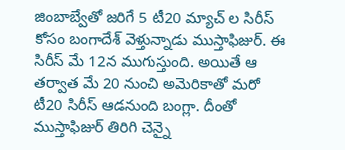జింబాబ్వేతో జరిగే 5 టీ20 మ్యాచ్ ల సిరీస్ కోసం బంగాదేశ్ వెళ్తున్నాడు ముస్తాఫిజుర్. ఈ సిరీస్ మే 12న ముగుస్తుంది. అయితే ఆ తర్వాత మే 20 నుంచి అమెరికాతో మరో టీ20 సిరీస్ ఆడనుంది బంగ్లా. దీంతో ముస్తాఫిజుర్ తిరిగి చెన్నై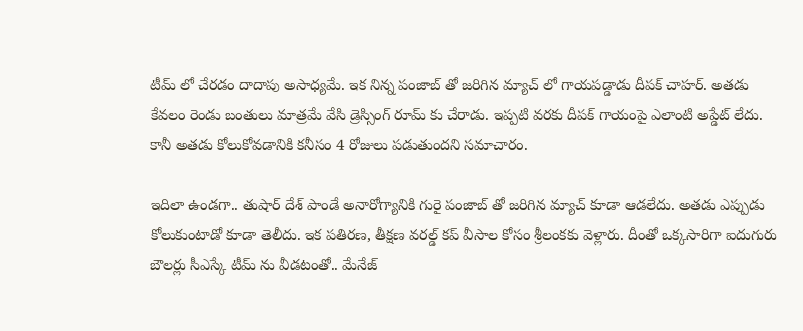టీమ్ లో చేరడం దాదాపు అసాధ్యమే. ఇక నిన్న పంజాబ్ తో జరిగిన మ్యాచ్ లో గాయపడ్డాడు దీపక్ చాహర్. అతడు కేవలం రెండు బంతులు మాత్రమే వేసి డ్రెస్సింగ్ రూమ్ కు చేరాడు. ఇప్పటి వరకు దీపక్ గాయంపై ఎలాంటి అప్డేట్ లేదు. కానీ అతడు కోలుకోవడానికి కనీసం 4 రోజులు పడుతుందని సమాచారం.

ఇదిలా ఉండగా.. తుషార్ దేశ్ పాండే అనారోగ్యానికి గురై పంజాబ్ తో జరిగిన మ్యాచ్ కూడా ఆడలేదు. అతడు ఎప్పుడు కోలుకుంటాడో కూడా తెలీదు. ఇక పతిరణ, తీక్షణ వరల్డ్ కప్ వీసాల కోసం శ్రీలంకకు వెళ్లారు. దీంతో ఒక్కసారిగా ఐదుగురు బౌలర్లు సీఎస్కే టీమ్ ను వీడటంతో.. మేనేజ్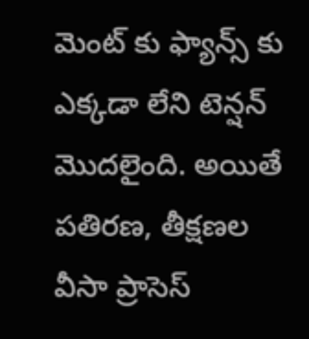మెంట్ కు ఫ్యాన్స్ కు ఎక్కడా లేని టెన్షన్ మెుదలైంది. అయితే పతిరణ, తీక్షణల వీసా ప్రాసెస్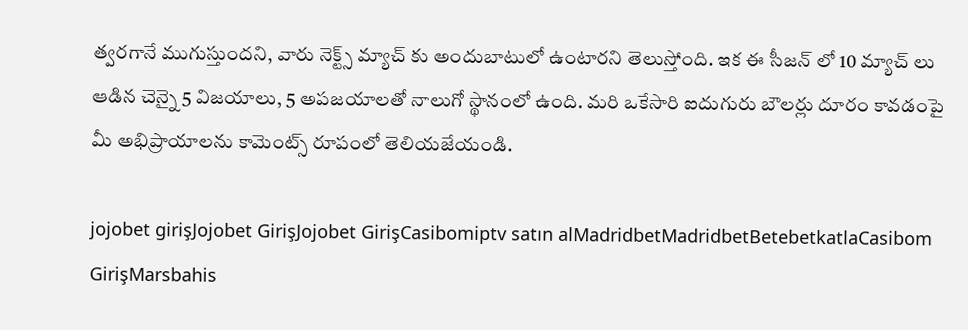త్వరగానే ముగుస్తుందని, వారు నెక్ట్స్ మ్యాచ్ కు అందుబాటులో ఉంటారని తెలుస్తోంది. ఇక ఈ సీజన్ లో 10 మ్యాచ్ లు ఆడిన చెన్నై 5 విజయాలు, 5 అపజయాలతో నాలుగో స్థానంలో ఉంది. మరి ఒకేసారి ఐదుగురు బౌలర్లు దూరం కావడంపై మీ అభిప్రాయాలను కామెంట్స్ రూపంలో తెలియజేయండి.

jojobet girişJojobet GirişJojobet GirişCasibomiptv satın alMadridbetMadridbetBetebetkatlaCasibom GirişMarsbahis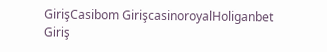GirişCasibom GirişcasinoroyalHoliganbet Giriş